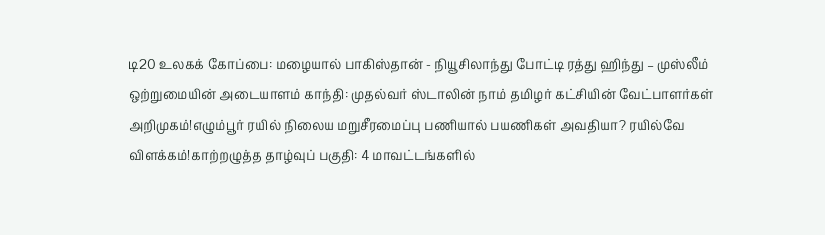டி20 உலகக் கோப்பை: மழையால் பாகிஸ்தான் - நியூசிலாந்து போட்டி ரத்து ஹிந்து – முஸ்லீம் ஒற்றுமையின் அடையாளம் காந்தி: முதல்வர் ஸ்டாலின் நாம் தமிழர் கட்சியின் வேட்பாளர்கள் அறிமுகம்!எழும்பூர் ரயில் நிலைய மறுசீரமைப்பு பணியால் பயணிகள் அவதியா? ரயில்வே விளக்கம்!காற்றழுத்த தாழ்வுப் பகுதி: 4 மாவட்டங்களில்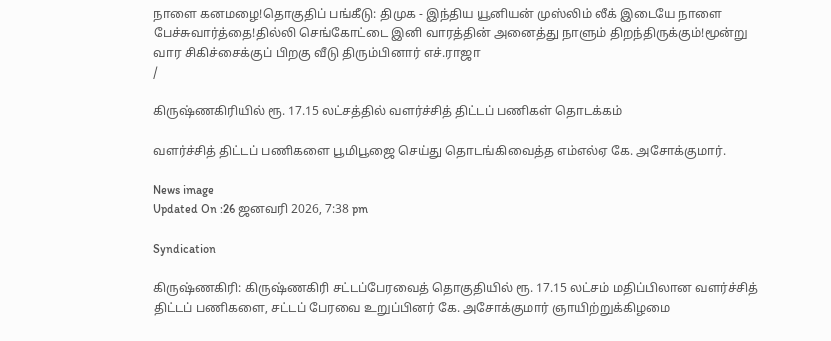நாளை கனமழை!தொகுதிப் பங்கீடு: திமுக - இந்திய யூனியன் முஸ்லிம் லீக் இடையே நாளை பேச்சுவார்த்தை!தில்லி செங்கோட்டை இனி வாரத்தின் அனைத்து நாளும் திறந்திருக்கும்!மூன்று வார சிகிச்சைக்குப் பிறகு வீடு திரும்பினார் எச்.ராஜா
/

கிருஷ்ணகிரியில் ரூ. 17.15 லட்சத்தில் வளர்ச்சித் திட்டப் பணிகள் தொடக்கம்

வளர்ச்சித் திட்டப் பணிகளை பூமிபூஜை செய்து தொடங்கிவைத்த எம்எல்ஏ கே. அசோக்குமார்.

News image
Updated On :26 ஜனவரி 2026, 7:38 pm

Syndication

கிருஷ்ணகிரி: கிருஷ்ணகிரி சட்டப்பேரவைத் தொகுதியில் ரூ. 17.15 லட்சம் மதிப்பிலான வளர்ச்சித் திட்டப் பணிகளை, சட்டப் பேரவை உறுப்பினர் கே. அசோக்குமார் ஞாயிற்றுக்கிழமை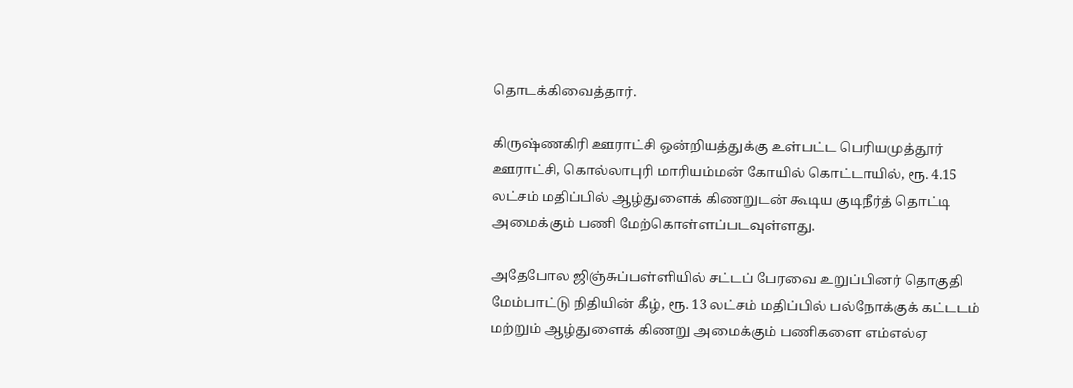தொடக்கிவைத்தார்.

கிருஷ்ணகிரி ஊராட்சி ஒன்றியத்துக்கு உள்பட்ட பெரியமுத்தூர் ஊராட்சி, கொல்லாபுரி மாரியம்மன் கோயில் கொட்டாயில், ரூ. 4.15 லட்சம் மதிப்பில் ஆழ்துளைக் கிணறுடன் கூடிய குடிநீர்த் தொட்டி அமைக்கும் பணி மேற்கொள்ளப்படவுள்ளது.

அதேபோல ஜிஞ்சுப்பள்ளியில் சட்டப் பேரவை உறுப்பினர் தொகுதி மேம்பாட்டு நிதியின் கீழ், ரூ. 13 லட்சம் மதிப்பில் பல்நோக்குக் கட்டடம் மற்றும் ஆழ்துளைக் கிணறு அமைக்கும் பணிகளை எம்எல்ஏ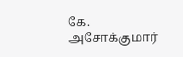கே. அசோக்குமார்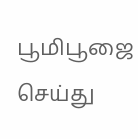பூமிபூஜை செய்து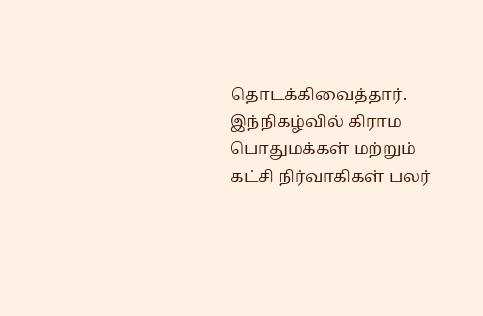தொடக்கிவைத்தார். இந்நிகழ்வில் கிராம பொதுமக்கள் மற்றும் கட்சி நிர்வாகிகள் பலர்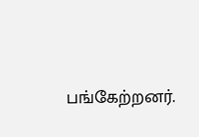பங்கேற்றனர்.